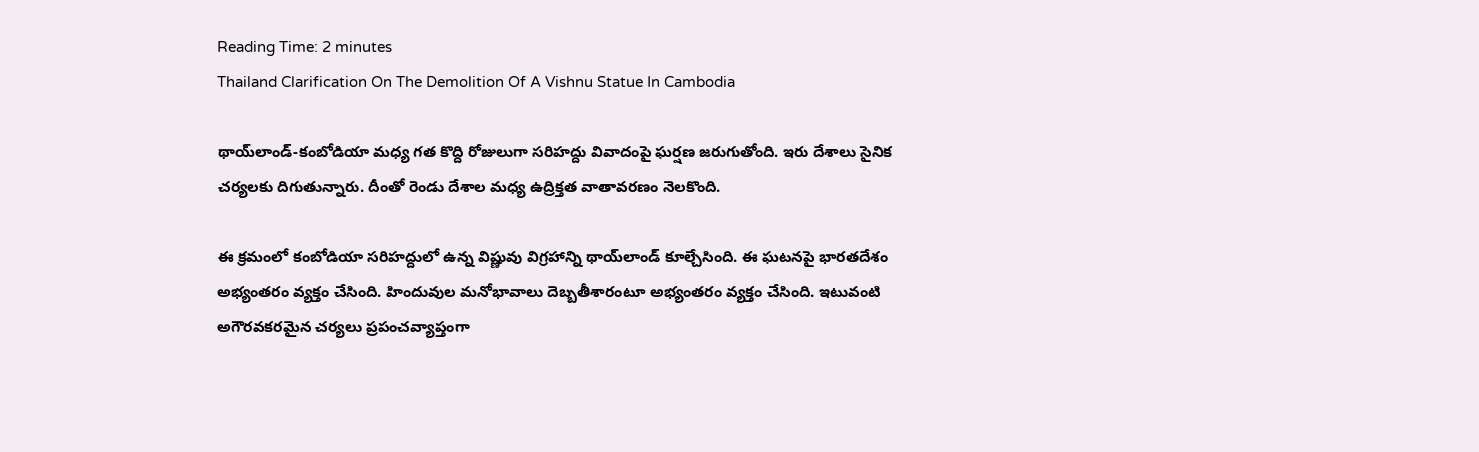Reading Time: 2 minutes
Thailand Clarification On The Demolition Of A Vishnu Statue In Cambodia

థాయ్‌లాండ్-కంబోడియా మధ్య గత కొద్ది రోజులుగా సరిహద్దు వివాదంపై ఘర్షణ జరుగుతోంది. ఇరు దేశాలు సైనిక చర్యలకు దిగుతున్నారు. దీంతో రెండు దేశాల మధ్య ఉద్రిక్తత వాతావరణం నెలకొంది.

ఈ క్రమంలో కంబోడియా సరిహద్దులో ఉన్న విష్ణువు విగ్రహాన్ని థాయ్‌లాండ్ కూల్చేసింది. ఈ ఘటనపై భారతదేశం అభ్యంతరం వ్యక్తం చేసింది. హిందువుల మనోభావాలు దెబ్బతీశారంటూ అభ్యంతరం వ్యక్తం చేసింది. ఇటువంటి అగౌరవకరమైన చర్యలు ప్రపంచవ్యాప్తంగా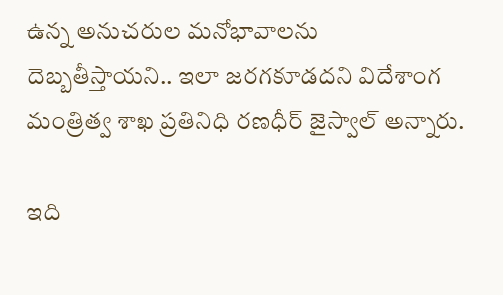ఉన్న అనుచరుల మనోభావాలను దెబ్బతీస్తాయని.. ఇలా జరగకూడదని విదేశాంగ మంత్రిత్వ శాఖ ప్రతినిధి రణధీర్ జైస్వాల్ అన్నారు.

ఇది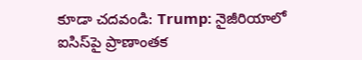కూడా చదవండి: Trump: నైజీరియాలో ఐసిస్‌పై ప్రాణాంతక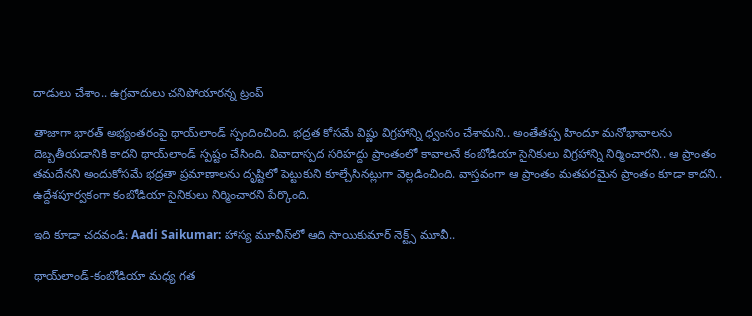దాడులు చేశాం.. ఉగ్రవాదులు చనిపోయారన్న ట్రంప్

తాజాగా భారత్ అభ్యంతరంపై థాయ్‌లాండ్ స్పందించింది. భద్రత కోసమే విష్ణు విగ్రహాన్ని ధ్వంసం చేశామని.. అంతేతప్ప హిందూ మనోభావాలను దెబ్బతీయడానికి కాదని థాయ్‌లాండ్ స్పష్టం చేసింది. వివాదాస్పద సరిహద్దు ప్రాంతంలో కావాలనే కంబోడియా సైనికులు విగ్రహాన్ని నిర్మించారని.. ఆ ప్రాంతం తమదేనని అందుకోసమే భద్రతా ప్రమాణాలను దృష్టిలో పెట్టుకుని కూల్చేసినట్లుగా వెల్లడించింది. వాస్తవంగా ఆ ప్రాంతం మతపరమైన ప్రాంతం కూడా కాదని.. ఉద్దేశపూర్వకంగా కంబోడియా సైనికులు నిర్మించారని పేర్కొంది.

ఇది కూడా చదవండి: Aadi Saikumar: హాస్య మూవీస్‌లో ఆది సాయికుమార్ నెక్ట్స్ మూవీ..

థాయ్‌లాండ్-కంబోడియా మధ్య గత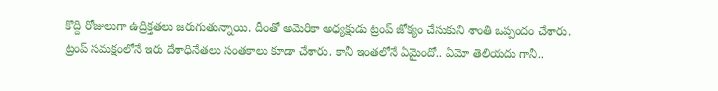కొద్ది రోజులుగా ఉద్రిక్తతలు జరుగుతున్నాయి. దీంతో అమెరికా అధ్యక్షుడు ట్రంప్ జోక్యం చేసుకుని శాంతి ఒప్పందం చేశారు. ట్రంప్ సమక్షంలోనే ఇరు దేశాధినేతలు సంతకాలు కూడా చేశారు. కానీ ఇంతలోనే ఏమైందో.. ఏమో తెలియదు గానీ..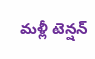మళ్లీ టెన్షన్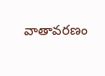వాతావరణం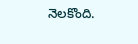నెలకొంది.